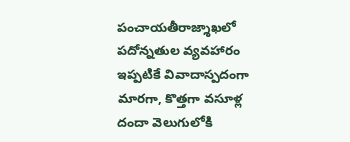పంచాయతీరాజ్శాఖలో పదోన్నతుల వ్యవహారం ఇప్పటికే వివాదాస్పదంగా మారగా, కొత్తగా వసూళ్ల దందా వెలుగులోకి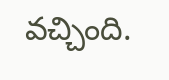వచ్చింది.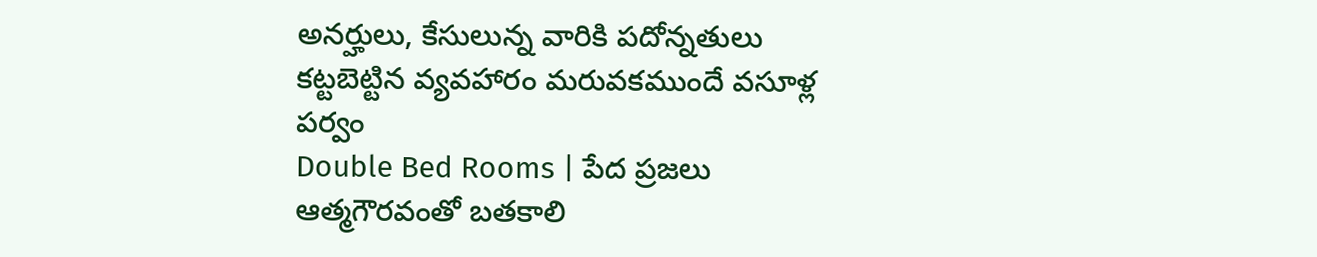అనర్హులు, కేసులున్న వారికి పదోన్నతులు కట్టబెట్టిన వ్యవహారం మరువకముందే వసూళ్ల పర్వం
Double Bed Rooms | పేద ప్రజలు ఆత్మగౌరవంతో బతకాలి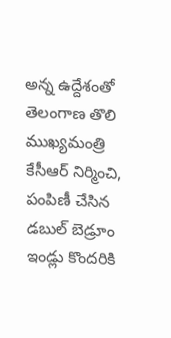అన్న ఉద్దేశంతో తెలంగాణ తొలి ముఖ్యమంత్రి కేసీఆర్ నిర్మించి, పంపిణీ చేసిన డబుల్ బెడ్రూం ఇండ్లు కొందరికి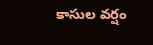కాసుల వర్షం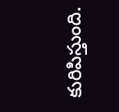కురిపిస్తుంది.